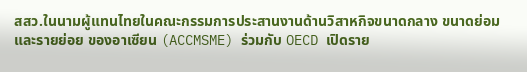สสว.ในนามผู้แทนไทยในคณะกรรมการประสานงานด้านวิสาหกิจขนาดกลาง ขนาดย่อม และรายย่อย ของอาเซียน (ACCMSME) ร่วมกับ OECD เปิดราย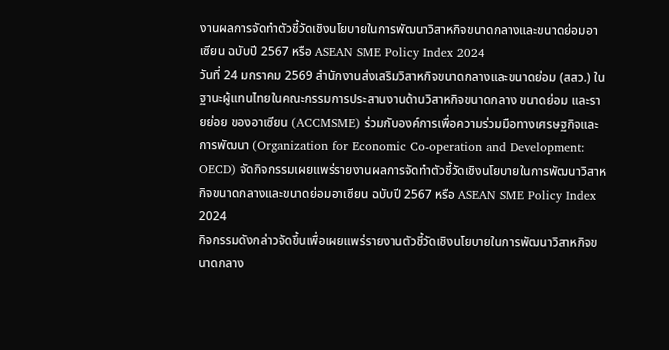งานผลการจัดทำตัวชี้วัดเชิงนโยบายในการพัฒนาวิสาหกิจขนาดกลางและขนาดย่อมอาเซียน ฉบับปี 2567 หรือ ASEAN SME Policy Index 2024
วันที่ 24 มกราคม 2569 สำนักงานส่งเสริมวิสาหกิจขนาดกลางและขนาดย่อม (สสว.) ในฐานะผู้แทนไทยในคณะกรรมการประสานงานด้านวิสาหกิจขนาดกลาง ขนาดย่อม และรายย่อย ของอาเซียน (ACCMSME) ร่วมกับองค์การเพื่อความร่วมมือทางเศรษฐกิจและการพัฒนา (Organization for Economic Co-operation and Development: OECD) จัดกิจกรรมเผยแพร่รายงานผลการจัดทำตัวชี้วัดเชิงนโยบายในการพัฒนาวิสาหกิจขนาดกลางและขนาดย่อมอาเซียน ฉบับปี 2567 หรือ ASEAN SME Policy Index 2024
กิจกรรมดังกล่าวจัดขึ้นเพื่อเผยแพร่รายงานตัวชี้วัดเชิงนโยบายในการพัฒนาวิสาหกิจขนาดกลาง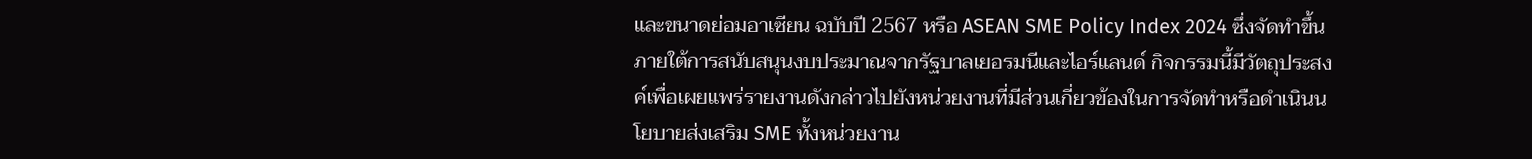และขนาดย่อมอาเซียน ฉบับปี 2567 หรือ ASEAN SME Policy Index 2024 ซึ่งจัดทำขึ้นภายใต้การสนับสนุนงบประมาณจากรัฐบาลเยอรมนีและไอร์แลนด์ กิจกรรมนี้มีวัตถุประสงค์เพื่อเผยแพร่รายงานดังกล่าวไปยังหน่วยงานที่มีส่วนเกี่ยวข้องในการจัดทำหรือดำเนินนโยบายส่งเสริม SME ทั้งหน่วยงาน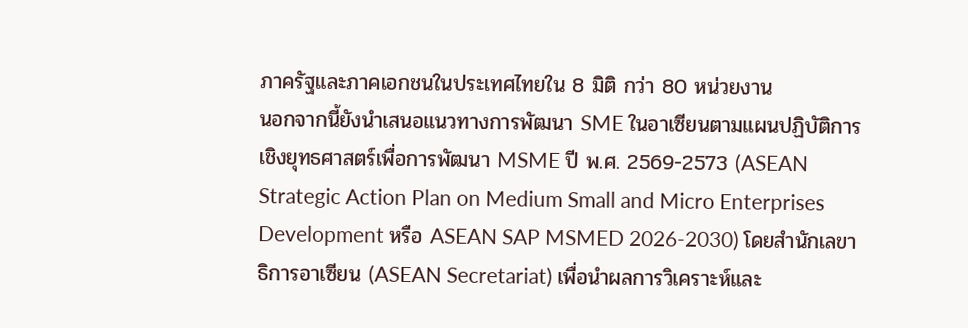ภาครัฐและภาคเอกชนในประเทศไทยใน 8 มิติ กว่า 80 หน่วยงาน
นอกจากนี้ยังนำเสนอแนวทางการพัฒนา SME ในอาเซียนตามแผนปฏิบัติการเชิงยุทธศาสตร์เพื่อการพัฒนา MSME ปี พ.ศ. 2569-2573 (ASEAN Strategic Action Plan on Medium Small and Micro Enterprises Development หรือ ASEAN SAP MSMED 2026-2030) โดยสำนักเลขาธิการอาเซียน (ASEAN Secretariat) เพื่อนำผลการวิเคราะห์และ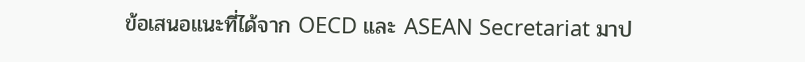ข้อเสนอแนะที่ได้จาก OECD และ ASEAN Secretariat มาป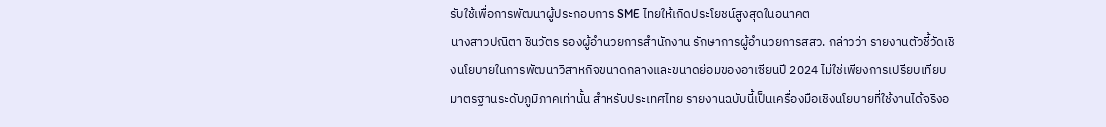รับใช้เพื่อการพัฒนาผู้ประกอบการ SME ไทยให้เกิดประโยชน์สูงสุดในอนาคต
นางสาวปณิตา ชินวัตร รองผู้อำนวยการสำนักงาน รักษาการผู้อำนวยการสสว. กล่าวว่า รายงานตัวชี้วัดเชิงนโยบายในการพัฒนาวิสาหกิจขนาดกลางและขนาดย่อมของอาเซียนปี 2024 ไม่ใช่เพียงการเปรียบเทียบมาตรฐานระดับภูมิภาคเท่านั้น สำหรับประเทศไทย รายงานฉบับนี้เป็นเครื่องมือเชิงนโยบายที่ใช้งานได้จริงอ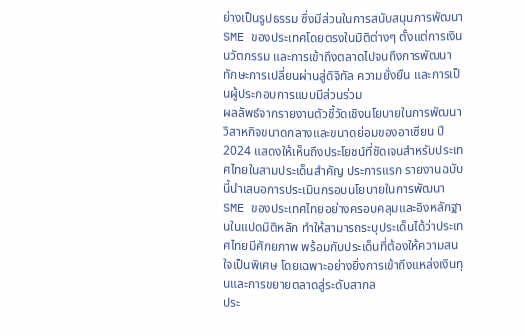ย่างเป็นรูปธรรม ซึ่งมีส่วนในการสนับสนุนการพัฒนา SME ของประเทศโดยตรงในมิติต่างๆ ตั้งแต่การเงิน นวัตกรรม และการเข้าถึงตลาดไปจนถึงการพัฒนาทักษะการเปลี่ยนผ่านสู่ดิจิทัล ความยั่งยืน และการเป็นผู้ประกอบการแบบมีส่วนร่วม
ผลลัพธ์จากรายงานตัวชี้วัดเชิงนโยบายในการพัฒนาวิสาหกิจขนาดกลางและขนาดย่อมของอาเซียน ปี 2024 แสดงให้เห็นถึงประโยชน์ที่ชัดเจนสำหรับประเทศไทยในสามประเด็นสำคัญ ประการแรก รายงานฉบับนี้นำเสนอการประเมินกรอบนโยบายในการพัฒนา SME ของประเทศไทยอย่างครอบคลุมและอิงหลักฐานในแปดมิติหลัก ทำให้สามารถระบุประเด็นได้ว่าประเทศไทยมีศักยภาพ พร้อมกับประเด็นที่ต้องให้ความสนใจเป็นพิเศษ โดยเฉพาะอย่างยิ่งการเข้าถึงแหล่งเงินทุนและการขยายตลาดสู่ระดับสากล
ประ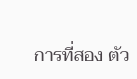การที่สอง ตัว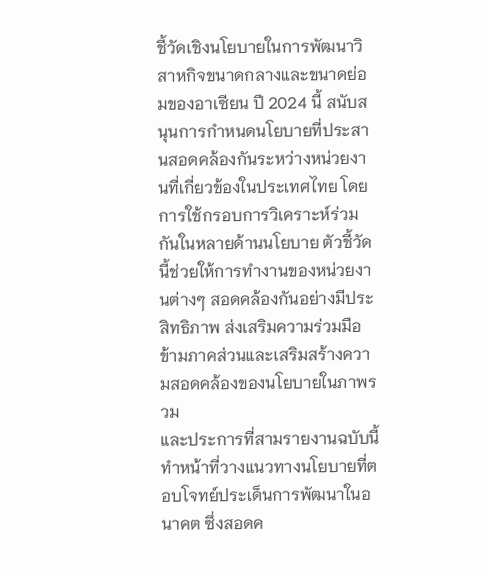ชี้วัดเชิงนโยบายในการพัฒนาวิสาหกิจขนาดกลางและขนาดย่อมของอาเซียน ปี 2024 นี้ สนับสนุนการกำหนดนโยบายที่ประสานสอดคล้องกันระหว่างหน่วยงานที่เกี่ยวข้องในประเทศไทย โดยการใช้กรอบการวิเคราะห์ร่วมกันในหลายด้านนโยบาย ตัวชี้วัดนี้ช่วยให้การทำงานของหน่วยงานต่างๆ สอดคล้องกันอย่างมีประสิทธิภาพ ส่งเสริมความร่วมมือข้ามภาคส่วนและเสริมสร้างความสอดคล้องของนโยบายในภาพรวม
และประการที่สามรายงานฉบับนี้ทำหน้าที่วางแนวทางนโยบายที่ตอบโจทย์ประเด็นการพัฒนาในอนาคต ซึ่งสอดค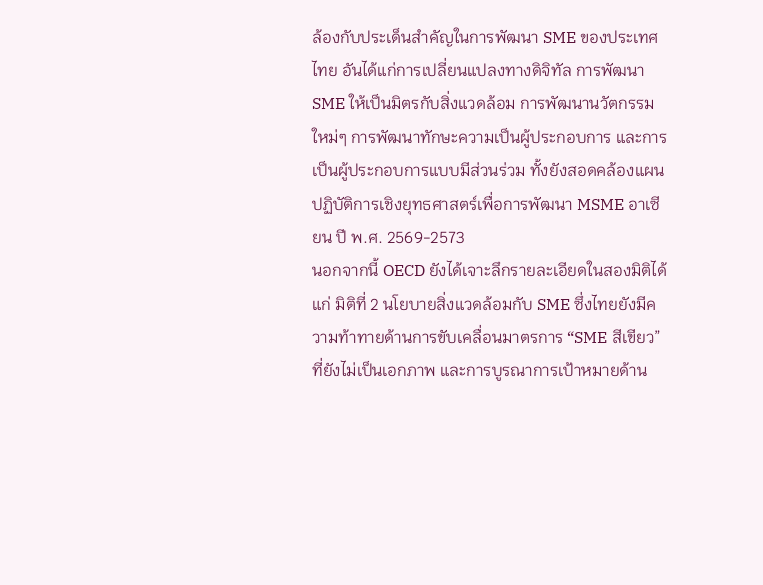ล้องกับประเด็นสำคัญในการพัฒนา SME ของประเทศไทย อันได้แก่การเปลี่ยนแปลงทางดิจิทัล การพัฒนา SME ให้เป็นมิตรกับสิ่งแวดล้อม การพัฒนานวัตกรรมใหม่ๆ การพัฒนาทักษะความเป็นผู้ประกอบการ และการเป็นผู้ประกอบการแบบมีส่วนร่วม ทั้งยังสอดคล้องแผนปฏิบัติการเชิงยุทธศาสตร์เพื่อการพัฒนา MSME อาเซียน ปี พ.ศ. 2569-2573
นอกจากนี้ OECD ยังได้เจาะลึกรายละเอียดในสองมิติได้แก่ มิติที่ 2 นโยบายสิ่งแวดล้อมกับ SME ซึ่งไทยยังมีความท้าทายด้านการขับเคลื่อนมาตรการ “SME สีเขียว” ที่ยังไม่เป็นเอกภาพ และการบูรณาการเป้าหมายด้าน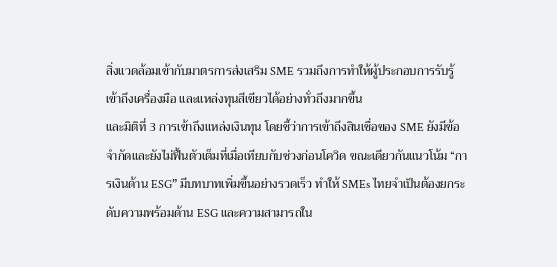สิ่งแวดล้อมเข้ากับมาตรการส่งเสริม SME รวมถึงการทำให้ผู้ประกอบการรับรู้ เข้าถึงเครื่องมือ และแหล่งทุนสีเขียวได้อย่างทั่วถึงมากขึ้น
และมิติที่ 3 การเข้าถึงแหล่งเงินทุน โดยชี้ว่าการเข้าถึงสินเชื่อของ SME ยังมีข้อจำกัดและยังไม่ฟื้นตัวเต็มที่เมื่อเทียบกับช่วงก่อนโควิด ขณะเดียวกันแนวโน้ม “การเงินด้าน ESG” มีบทบาทเพิ่มขึ้นอย่างรวดเร็ว ทำให้ SMEs ไทยจำเป็นต้องยกระดับความพร้อมด้าน ESG และความสามารถใน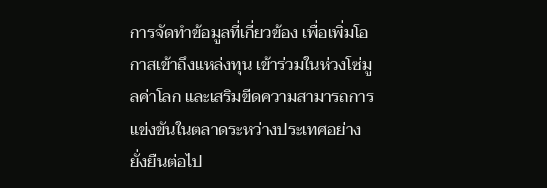การจัดทำข้อมูลที่เกี่ยวข้อง เพื่อเพิ่มโอกาสเข้าถึงแหล่งทุน เข้าร่วมในห่วงโซ่มูลค่าโลก และเสริมขีดความสามารถการแข่งขันในตลาดระหว่างประเทศอย่างยั่งยืนต่อไป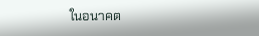ในอนาคต